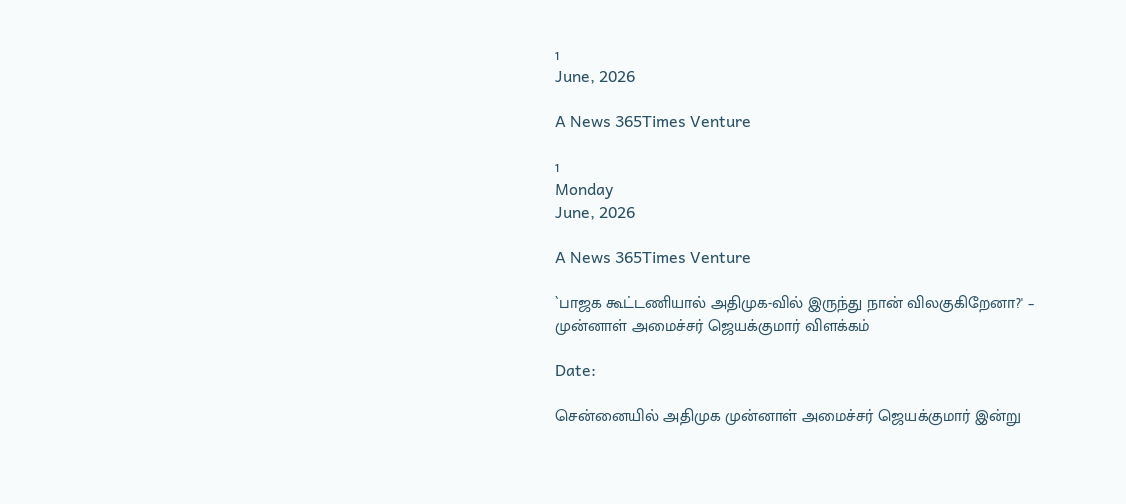1
June, 2026

A News 365Times Venture

1
Monday
June, 2026

A News 365Times Venture

`பாஜக கூட்டணியால் அதிமுக-வில் இருந்து நான் விலகுகிறேனா?' – முன்னாள் அமைச்சர் ஜெயக்குமார் விளக்கம்

Date:

சென்னையில் அதிமுக முன்னாள் அமைச்சர் ஜெயக்குமார் இன்று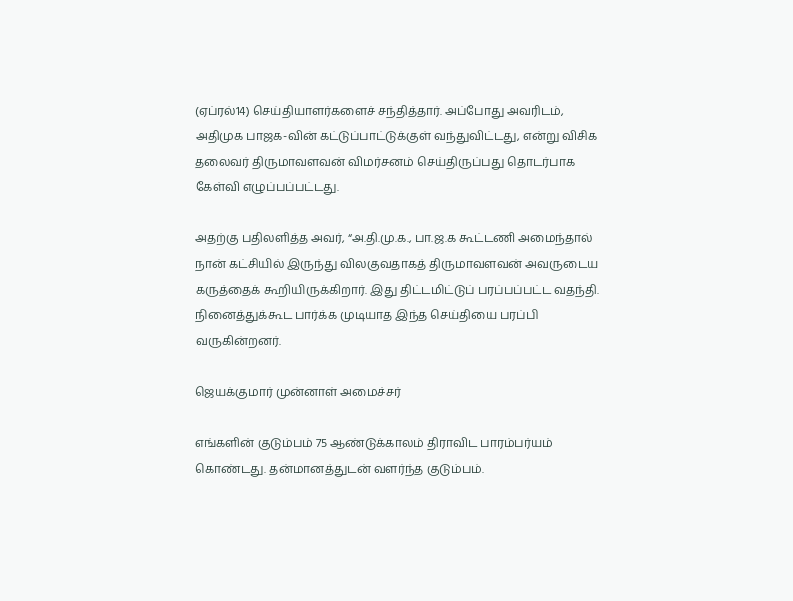(ஏப்ரல்14) செய்தியாளர்களைச் சந்தித்தார். அப்போது அவரிடம், அதிமுக பாஜக-வின் கட்டுப்பாட்டுக்குள் வந்துவிட்டது, என்று விசிக தலைவர் திருமாவளவன் விமர்சனம் செய்திருப்பது தொடர்பாக கேள்வி எழுப்பப்பட்டது.

அதற்கு பதிலளித்த அவர், “அ.தி.மு.க., பா.ஜ.க கூட்டணி அமைந்தால் நான் கட்சியில் இருந்து விலகுவதாகத் திருமாவளவன் அவருடைய கருத்தைக் கூறியிருக்கிறார். இது திட்டமிட்டுப் பரப்பப்பட்ட வதந்தி. நினைத்துக்கூட பார்க்க முடியாத இந்த செய்தியை பரப்பி வருகின்றனர்.

ஜெயக்குமார் முன்னாள் அமைச்சர்

எங்களின் குடும்பம் 75 ஆண்டுக்காலம் திராவிட பாரம்பர்யம் கொண்டது. தன்மானத்துடன் வளர்ந்த குடும்பம்.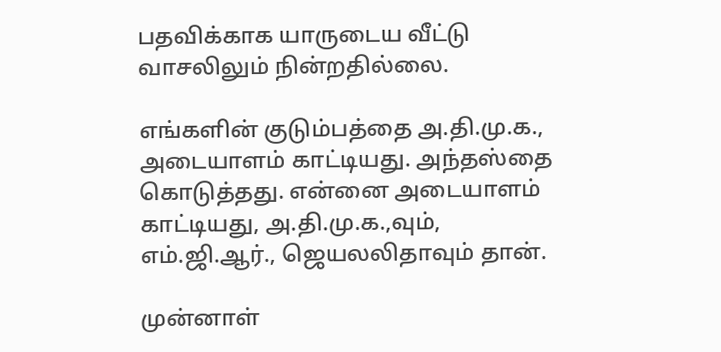பதவிக்காக யாருடைய வீட்டு வாசலிலும் நின்றதில்லை.

எங்களின் குடும்பத்தை அ.தி.மு.க., அடையாளம் காட்டியது. அந்தஸ்தை கொடுத்தது. என்னை அடையாளம் காட்டியது, அ.தி.மு.க.,வும், எம்.ஜி.ஆர்., ஜெயலலிதாவும் தான்.

முன்னாள்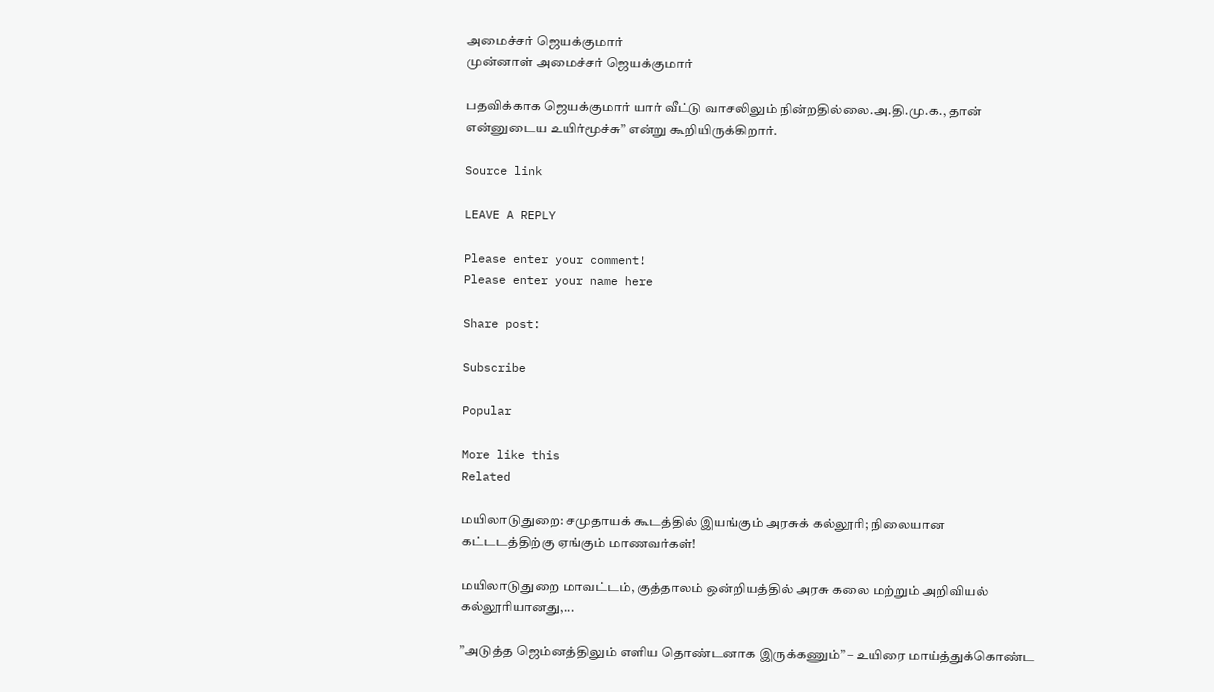அமைச்சர் ஜெயக்குமார்
முன்னாள் அமைச்சர் ஜெயக்குமார்

பதவிக்காக ஜெயக்குமார் யார் வீட்டு வாசலிலும் நின்றதில்லை.அ.தி.மு.க., தான் என்னுடைய உயிர்மூச்சு” என்று கூறியிருக்கிறார்.

Source link

LEAVE A REPLY

Please enter your comment!
Please enter your name here

Share post:

Subscribe

Popular

More like this
Related

மயிலாடுதுறை: சமுதாயக் கூடத்தில் இயங்கும் அரசுக் கல்லூரி; நிலையான கட்டடத்திற்கு ஏங்கும் மாணவர்கள்!

மயிலாடுதுறை மாவட்டம், குத்தாலம் ஒன்றியத்தில் அரசு கலை மற்றும் அறிவியல் கல்லூரியானது,...

”அடுத்த ஜெம்னத்திலும் எளிய தொண்டனாக இருக்கணும்” – உயிரை மாய்த்துக்கொண்ட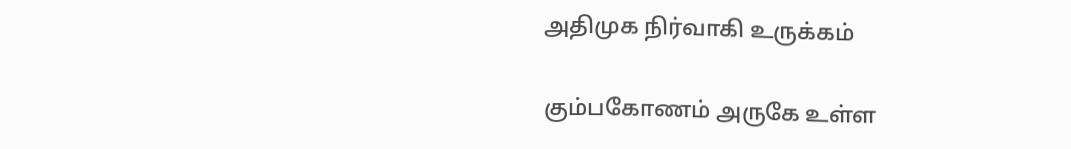அதிமுக நிர்வாகி உருக்கம்

கும்பகோணம் அருகே உள்ள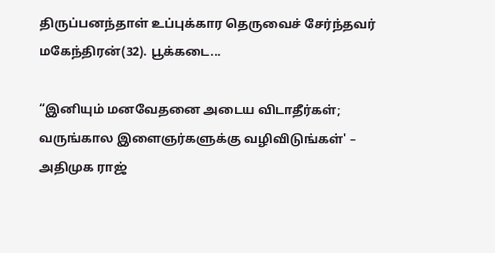திருப்பனந்தாள் உப்புக்கார தெருவைச் சேர்ந்தவர் மகேந்திரன்(32). பூக்கடை...

“இனியும் மனவேதனை அடைய விடாதீர்கள்; வருங்கால இளைஞர்களுக்கு வழிவிடுங்கள்' – அதிமுக ராஜ்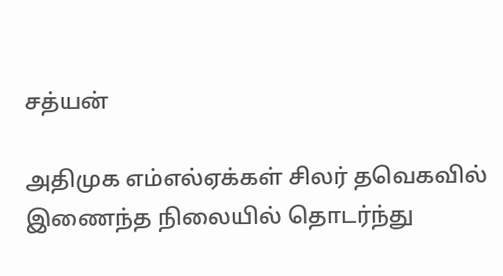சத்யன்

அதிமுக எம்எல்ஏக்கள் சிலர் தவெகவில் இணைந்த நிலையில் தொடர்ந்து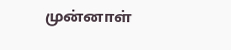முன்னாள்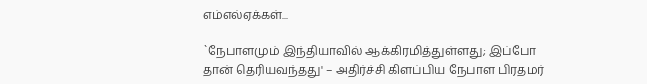எம்எல்ஏக்கள்...

`நேபாளமும் இந்தியாவில் ஆக்கிரமித்துள்ளது; இப்போ தான் தெரியவந்தது' – அதிர்ச்சி கிளப்பிய நேபாள பிரதமர்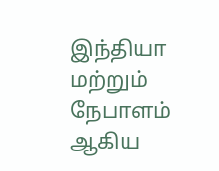இந்தியா மற்றும் நேபாளம் ஆகிய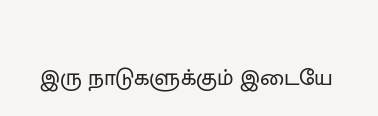இரு நாடுகளுக்கும் இடையே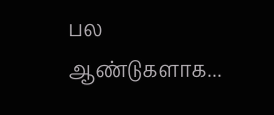பல ஆண்டுகளாக...